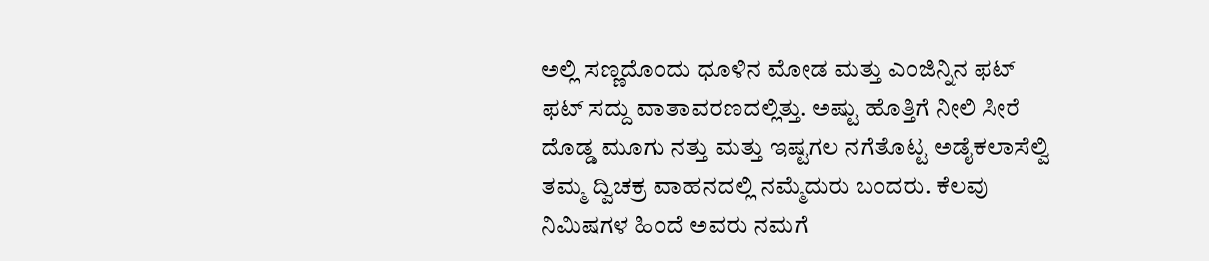ಅಲ್ಲಿ ಸಣ್ಣದೊಂದು ಧೂಳಿನ ಮೋಡ ಮತ್ತು ಎಂಜಿನ್ನಿನ ಫಟ್ ಫಟ್ ಸದ್ದು ವಾತಾವರಣದಲ್ಲಿತ್ತು. ಅಷ್ಟು ಹೊತ್ತಿಗೆ ನೀಲಿ ಸೀರೆ ದೊಡ್ಡ ಮೂಗು ನತ್ತು ಮತ್ತು ಇಷ್ಟಗಲ ನಗೆತೊಟ್ಟ ಅಡೈಕಲಾಸೆಲ್ವಿ ತಮ್ಮ ದ್ವಿಚಕ್ರ ವಾಹನದಲ್ಲಿ ನಮ್ಮೆದುರು ಬಂದರು. ಕೆಲವು ನಿಮಿಷಗಳ ಹಿಂದೆ ಅವರು ನಮಗೆ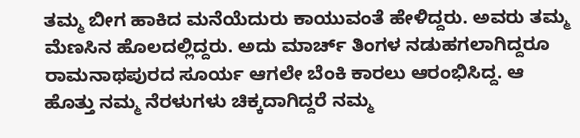ತಮ್ಮ ಬೀಗ ಹಾಕಿದ ಮನೆಯೆದುರು ಕಾಯುವಂತೆ ಹೇಳಿದ್ದರು. ಅವರು ತಮ್ಮ ಮೆಣಸಿನ ಹೊಲದಲ್ಲಿದ್ದರು. ಅದು ಮಾರ್ಚ್ ತಿಂಗಳ ನಡುಹಗಲಾಗಿದ್ದರೂ ರಾಮನಾಥಪುರದ ಸೂರ್ಯ ಆಗಲೇ ಬೆಂಕಿ ಕಾರಲು ಆರಂಭಿಸಿದ್ದ. ಆ ಹೊತ್ತು ನಮ್ಮ ನೆರಳುಗಳು ಚಿಕ್ಕದಾಗಿದ್ದರೆ ನಮ್ಮ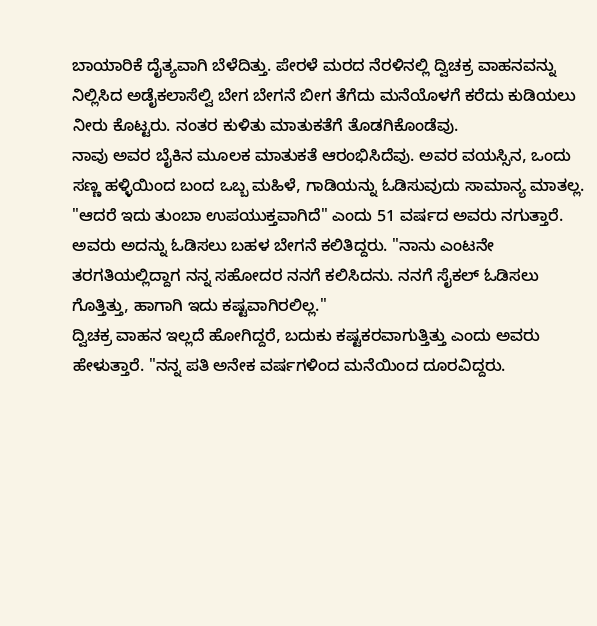ಬಾಯಾರಿಕೆ ದೈತ್ಯವಾಗಿ ಬೆಳೆದಿತ್ತು. ಪೇರಳೆ ಮರದ ನೆರಳಿನಲ್ಲಿ ದ್ವಿಚಕ್ರ ವಾಹನವನ್ನು ನಿಲ್ಲಿಸಿದ ಅಡೈಕಲಾಸೆಲ್ವಿ ಬೇಗ ಬೇಗನೆ ಬೀಗ ತೆಗೆದು ಮನೆಯೊಳಗೆ ಕರೆದು ಕುಡಿಯಲು ನೀರು ಕೊಟ್ಟರು. ನಂತರ ಕುಳಿತು ಮಾತುಕತೆಗೆ ತೊಡಗಿಕೊಂಡೆವು.
ನಾವು ಅವರ ಬೈಕಿನ ಮೂಲಕ ಮಾತುಕತೆ ಆರಂಭಿಸಿದೆವು. ಅವರ ವಯಸ್ಸಿನ, ಒಂದು ಸಣ್ಣ ಹಳ್ಳಿಯಿಂದ ಬಂದ ಒಬ್ಬ ಮಹಿಳೆ, ಗಾಡಿಯನ್ನು ಓಡಿಸುವುದು ಸಾಮಾನ್ಯ ಮಾತಲ್ಲ. "ಆದರೆ ಇದು ತುಂಬಾ ಉಪಯುಕ್ತವಾಗಿದೆ" ಎಂದು 51 ವರ್ಷದ ಅವರು ನಗುತ್ತಾರೆ. ಅವರು ಅದನ್ನು ಓಡಿಸಲು ಬಹಳ ಬೇಗನೆ ಕಲಿತಿದ್ದರು. "ನಾನು ಎಂಟನೇ ತರಗತಿಯಲ್ಲಿದ್ದಾಗ ನನ್ನ ಸಹೋದರ ನನಗೆ ಕಲಿಸಿದನು. ನನಗೆ ಸೈಕಲ್ ಓಡಿಸಲು ಗೊತ್ತಿತ್ತು, ಹಾಗಾಗಿ ಇದು ಕಷ್ಟವಾಗಿರಲಿಲ್ಲ."
ದ್ವಿಚಕ್ರ ವಾಹನ ಇಲ್ಲದೆ ಹೋಗಿದ್ದರೆ, ಬದುಕು ಕಷ್ಟಕರವಾಗುತ್ತಿತ್ತು ಎಂದು ಅವರು ಹೇಳುತ್ತಾರೆ. "ನನ್ನ ಪತಿ ಅನೇಕ ವರ್ಷಗಳಿಂದ ಮನೆಯಿಂದ ದೂರವಿದ್ದರು.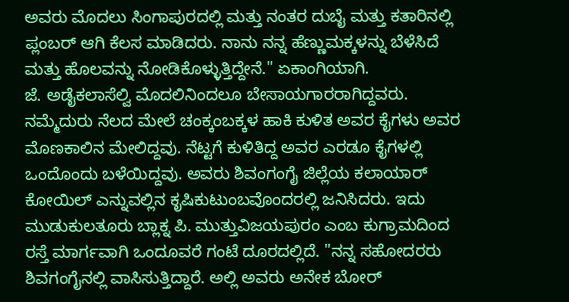ಅವರು ಮೊದಲು ಸಿಂಗಾಪುರದಲ್ಲಿ ಮತ್ತು ನಂತರ ದುಬೈ ಮತ್ತು ಕತಾರಿನಲ್ಲಿ ಪ್ಲಂಬರ್ ಆಗಿ ಕೆಲಸ ಮಾಡಿದರು. ನಾನು ನನ್ನ ಹೆಣ್ಣುಮಕ್ಕಳನ್ನು ಬೆಳೆಸಿದೆ ಮತ್ತು ಹೊಲವನ್ನು ನೋಡಿಕೊಳ್ಳುತ್ತಿದ್ದೇನೆ." ಏಕಾಂಗಿಯಾಗಿ.
ಜೆ. ಅಡೈಕಲಾಸೆಲ್ವಿ ಮೊದಲಿನಿಂದಲೂ ಬೇಸಾಯಗಾರರಾಗಿದ್ದವರು. ನಮ್ಮೆದುರು ನೆಲದ ಮೇಲೆ ಚಂಕ್ಕಂಬಕ್ಕಳ ಹಾಕಿ ಕುಳಿತ ಅವರ ಕೈಗಳು ಅವರ ಮೊಣಕಾಲಿನ ಮೇಲಿದ್ದವು. ನೆಟ್ಟಗೆ ಕುಳಿತಿದ್ದ ಅವರ ಎರಡೂ ಕೈಗಳಲ್ಲಿ ಒಂದೊಂದು ಬಳೆಯಿದ್ದವು. ಅವರು ಶಿವಂಗಂಗೈ ಜಿಲ್ಲೆಯ ಕಲಾಯಾರ್ ಕೋಯಿಲ್ ಎನ್ನುವಲ್ಲಿನ ಕೃಷಿಕುಟುಂಬವೊಂದರಲ್ಲಿ ಜನಿಸಿದರು. ಇದು ಮುಡುಕುಲತೂರು ಬ್ಲಾಕ್ನ ಪಿ. ಮುತ್ತುವಿಜಯಪುರಂ ಎಂಬ ಕುಗ್ರಾಮದಿಂದ ರಸ್ತೆ ಮಾರ್ಗವಾಗಿ ಒಂದೂವರೆ ಗಂಟೆ ದೂರದಲ್ಲಿದೆ. "ನನ್ನ ಸಹೋದರರು ಶಿವಗಂಗೈನಲ್ಲಿ ವಾಸಿಸುತ್ತಿದ್ದಾರೆ. ಅಲ್ಲಿ ಅವರು ಅನೇಕ ಬೋರ್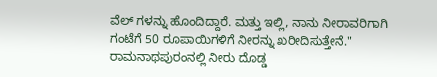ವೆಲ್ ಗಳನ್ನು ಹೊಂದಿದ್ದಾರೆ. ಮತ್ತು ಇಲ್ಲಿ, ನಾನು ನೀರಾವರಿಗಾಗಿ ಗಂಟೆಗೆ 50 ರೂಪಾಯಿಗಳಿಗೆ ನೀರನ್ನು ಖರೀದಿಸುತ್ತೇನೆ." ರಾಮನಾಥಪುರಂನಲ್ಲಿ ನೀರು ದೊಡ್ಡ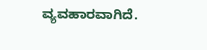ವ್ಯವಹಾರವಾಗಿದೆ.